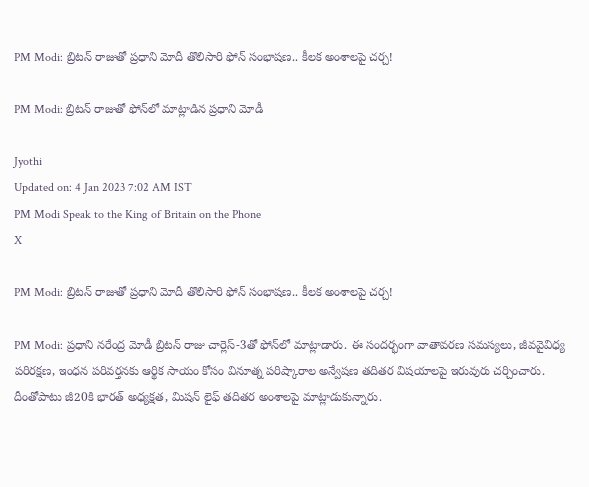PM Modi: బ్రిటన్‌ రాజుతో ప్రధాని మోదీ తొలిసారి ఫోన్‌ సంభాషణ.. కీలక అంశాలపై చర్చ!

PM Modi: బ్రిటన్ రాజుతో ఫోన్‌లో మాట్లాడిన ప్రధాని మోడీ

Jyothi
Updated on: 4 Jan 2023 7:02 AM IST
PM Modi Speak to the King of Britain on the Phone
X

PM Modi: బ్రిటన్‌ రాజుతో ప్రధాని మోదీ తొలిసారి ఫోన్‌ సంభాషణ.. కీలక అంశాలపై చర్చ!

PM Modi: ప్రధాని నరేంద్ర మోడీ బ్రిటన్‌ రాజు చార్లెస్‌-3తో ఫోన్‌లో మాట్లాడారు. ఈ సందర్భంగా వాతావరణ సమస్యలు, జీవవైవిధ్య పరిరక్షణ, ఇంధన పరివర్తనకు ఆర్థిక సాయం కోసం వినూత్న పరిష్కారాల అన్వేషణ తదితర విషయాలపై ఇరువురు చర్చించారు. దీంతోపాటు జీ20కి భారత్ అధ్యక్షత, మిషన్ లైఫ్ తదితర అంశాలపై మాట్లాడుకున్నారు.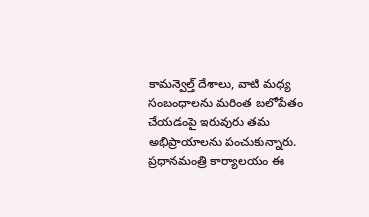కామన్వెల్త్ దేశాలు, వాటి మధ్య సంబంధాలను మరింత బలోపేతం చేయడంపై ఇరువురు తమ అభిప్రాయాలను పంచుకున్నారు. ప్రధానమంత్రి కార్యాలయం ఈ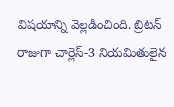విషయాన్ని వెల్లడించింది. బ్రిటన్‌ రాజుగా చార్లెస్‌-3 నియమితులైన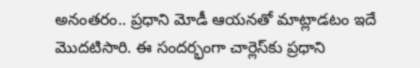అనంతరం.. ప్రధాని మోడీ ఆయనతో మాట్లాడటం ఇదే మొదటిసారి. ఈ సందర్భంగా చార్లెస్‌కు ప్రధాని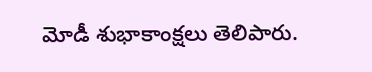మోడీ శుభాకాంక్షలు తెలిపారు.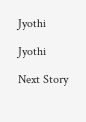Jyothi

Jyothi

Next Story